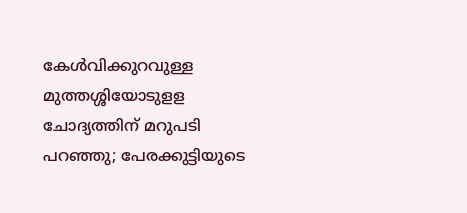കേൾവിക്കുറവുള്ള മുത്തശ്ശിയോടുളള ചോദ്യത്തിന് മറുപടി പറഞ്ഞു; പേരക്കുട്ടിയുടെ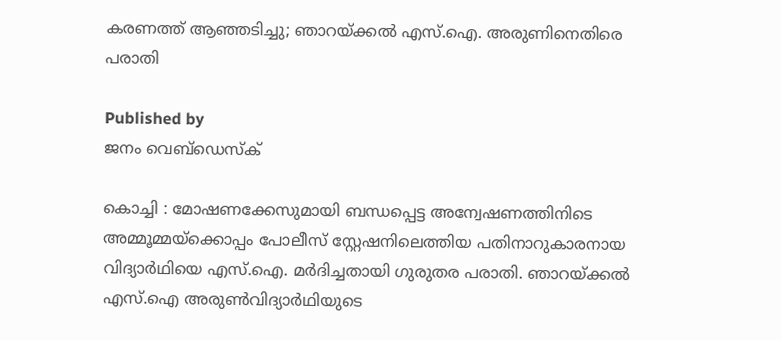കരണത്ത് ആഞ്ഞടിച്ചു; ഞാറയ്‌ക്കൽ എസ്.ഐ. അരുണിനെതിരെ പരാതി

Published by
ജനം വെബ്‌ഡെസ്ക്

കൊച്ചി : മോഷണക്കേസുമായി ബന്ധപ്പെട്ട അന്വേഷണത്തിനിടെ അമ്മൂമ്മയ്‌ക്കൊപ്പം പോലീസ് സ്റ്റേഷനിലെത്തിയ പതിനാറുകാരനായ വിദ്യാർഥിയെ എസ്.ഐ. മർദിച്ചതായി ഗുരുതര പരാതി. ഞാറയ്‌ക്കൽ എസ്.ഐ അരുൺവിദ്യാർഥിയുടെ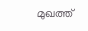മുഖത്ത്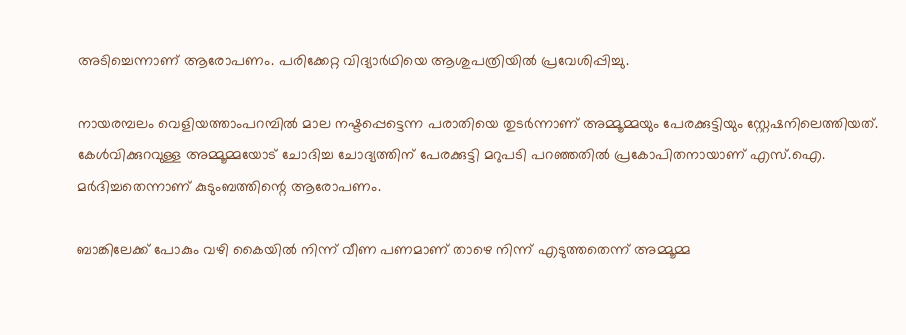അടിച്ചെന്നാണ് ആരോപണം. പരിക്കേറ്റ വിദ്യാർഥിയെ ആശുപത്രിയിൽ പ്രവേശിപ്പിച്ചു.

നായരമ്പലം വെളിയത്താംപറമ്പിൽ മാല നഷ്ടപ്പെട്ടെന്ന പരാതിയെ തുടർന്നാണ് അമ്മൂമ്മയും പേരക്കുട്ടിയും സ്റ്റേഷനിലെത്തിയത്. കേൾവിക്കുറവുള്ള അമ്മൂമ്മയോട് ചോദിച്ച ചോദ്യത്തിന് പേരക്കുട്ടി മറുപടി പറഞ്ഞതിൽ പ്രകോപിതനായാണ് എസ്.ഐ. മർദിച്ചതെന്നാണ് കുടുംബത്തിന്റെ ആരോപണം.

ബാങ്കിലേക്ക് പോകും വഴി കൈയിൽ നിന്ന് വീണ പണമാണ് താഴെ നിന്ന് എടുത്തതെന്ന് അമ്മൂമ്മ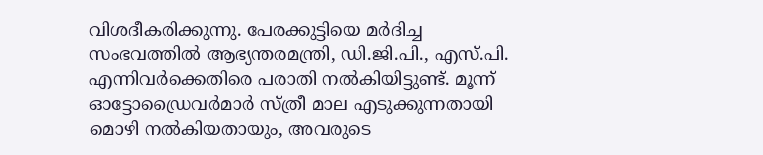വിശദീകരിക്കുന്നു. പേരക്കുട്ടിയെ മർദിച്ച സംഭവത്തിൽ ആഭ്യന്തരമന്ത്രി, ഡി.ജി.പി., എസ്.പി. എന്നിവർക്കെതിരെ പരാതി നൽകിയിട്ടുണ്ട്. മൂന്ന് ഓട്ടോഡ്രൈവർമാർ സ്ത്രീ മാല എടുക്കുന്നതായി മൊഴി നൽകിയതായും, അവരുടെ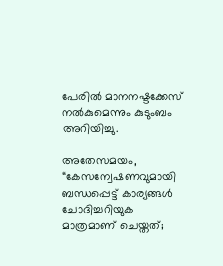പേരിൽ മാനനഷ്ടക്കേസ് നൽകുമെന്നും കുടുംബം അറിയിച്ചു.

അതേസമയം, “കേസന്വേഷണവുമായി ബന്ധപ്പെട്ട് കാര്യങ്ങൾ ചോദിച്ചറിയുക മാത്രമാണ് ചെയ്തത്;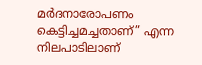മർദനാരോപണം കെട്ടിച്ചമച്ചതാണ്” എന്ന നിലപാടിലാണ്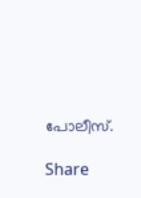പോലീസ്.

Share